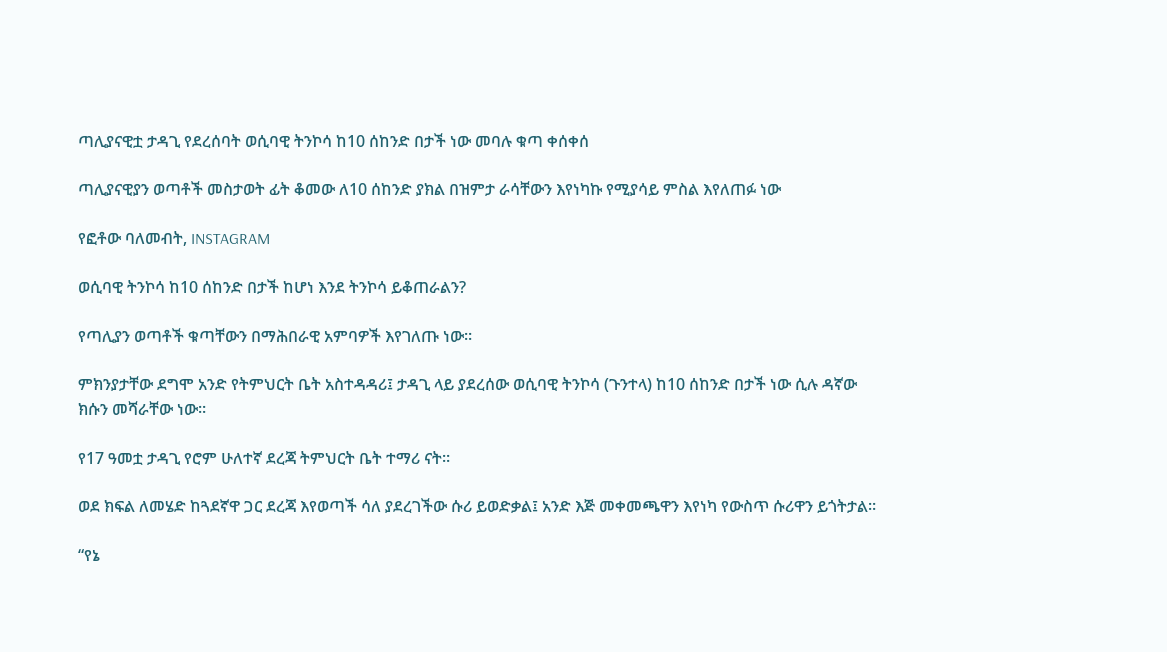ጣሊያናዊቷ ታዳጊ የደረሰባት ወሲባዊ ትንኮሳ ከ10 ሰከንድ በታች ነው መባሉ ቁጣ ቀሰቀሰ

ጣሊያናዊያን ወጣቶች መስታወት ፊት ቆመው ለ10 ሰከንድ ያክል በዝምታ ራሳቸውን እየነካኩ የሚያሳይ ምስል እየለጠፉ ነው

የፎቶው ባለመብት, INSTAGRAM

ወሲባዊ ትንኮሳ ከ10 ሰከንድ በታች ከሆነ እንደ ትንኮሳ ይቆጠራልን?

የጣሊያን ወጣቶች ቁጣቸውን በማሕበራዊ አምባዎች እየገለጡ ነው።

ምክንያታቸው ደግሞ አንድ የትምህርት ቤት አስተዳዳሪ፤ ታዳጊ ላይ ያደረሰው ወሲባዊ ትንኮሳ (ጉንተላ) ከ10 ሰከንድ በታች ነው ሲሉ ዳኛው ክሱን መሻራቸው ነው።

የ17 ዓመቷ ታዳጊ የሮም ሁለተኛ ደረጃ ትምህርት ቤት ተማሪ ናት።

ወደ ክፍል ለመሄድ ከጓደኛዋ ጋር ደረጃ እየወጣች ሳለ ያደረገችው ሱሪ ይወድቃል፤ አንድ እጅ መቀመጫዋን እየነካ የውስጥ ሱሪዋን ይጎትታል።

“የኔ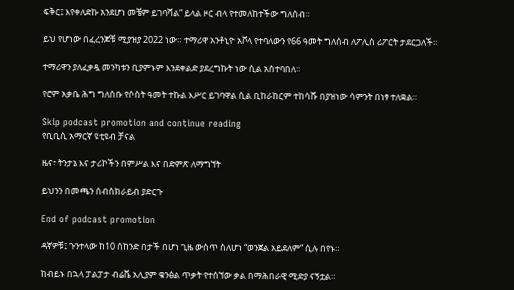ፍቅር፤ እየቀለድኩ አንደሆነ መቼም ይገባሻል” ይላል ዞር ብላ የተመለከተችው ግለሰብ።

ይህ የሆነው በፈረንጆቹ ሚያዝያ 2022 ነው። ተማሪዋ አንቶኒዮ አቮላ የተባለውን የ66 ዓመት ግለሰብ ለፖሊስ ሪፖርት ታደርጋለች።

ተማሪዋን ያለፈቃዷ መንካቱን ቢያምኑም እንደቀልድ ያደረግኩት ነው ሲል አስተባበለ።

የሮም አቃቤ ሕግ ግለሰቡ የሶስት ዓመት ተኩል እሥር ይገባዋል ሲል ቢከራከርም ተከሳሹ በያዝነው ሳምንት በነፃ ተለቋል።

Skip podcast promotion and continue reading
የቢቢሲ አማርኛ ዩቲዩብ ቻናል

ዜና፣ ትንታኔ እና ታሪኮችን በምሥል እና በድምጽ ለማግኘት

ይህንን በመጫን ሰብስክራይብ ያድርጉ

End of podcast promotion

ዳኛዎቹ፤ ጉንተላው ከ10 ሰከንድ በታች በሆነ ጊዜ ውስጥ ስለሆነ “ወንጀል አይደለም” ሲሉ በየኑ።

ከብይኑ በኋላ ፓልፓታ ብሬቬ አሊያም ቁንፅል ጥቃት የተሰኘው ቃል በማሕበራዊ ሚድያ ናኝቷል።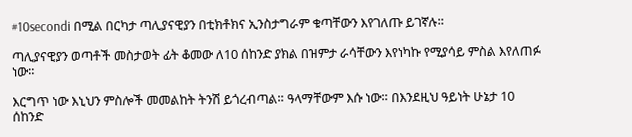#10secondi በሚል በርካታ ጣሊያናዊያን በቲክቶክና ኢንስታግራም ቁጣቸውን እየገለጡ ይገኛሉ።

ጣሊያናዊያን ወጣቶች መስታወት ፊት ቆመው ለ10 ሰከንድ ያክል በዝምታ ራሳቸውን እየነካኩ የሚያሳይ ምስል እየለጠፉ ነው።

እርግጥ ነው እኒህን ምስሎች መመልከት ትንሽ ይጎረብጣል። ዓላማቸውም እሱ ነው። በእንደዚህ ዓይነት ሁኔታ 10 ሰከንድ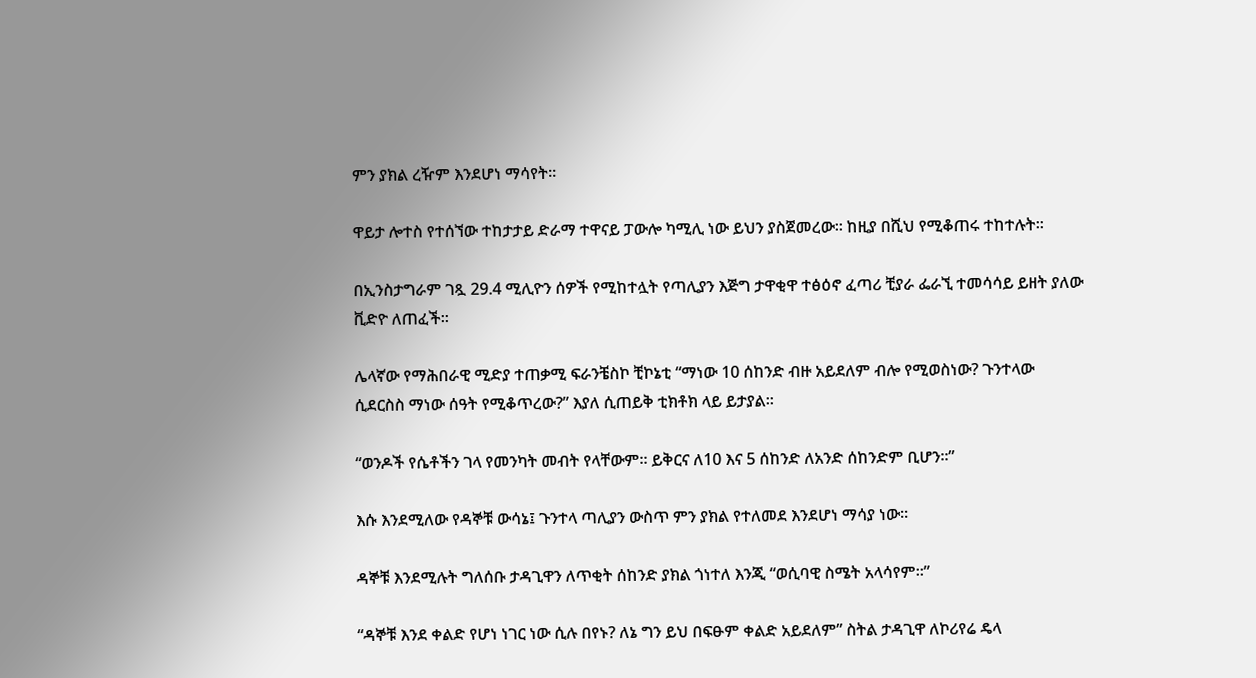ምን ያክል ረዥም እንደሆነ ማሳየት።

ዋይታ ሎተስ የተሰኘው ተከታታይ ድራማ ተዋናይ ፓውሎ ካሚሊ ነው ይህን ያስጀመረው። ከዚያ በሺህ የሚቆጠሩ ተከተሉት።

በኢንስታግራም ገጿ 29.4 ሚሊዮን ሰዎች የሚከተሏት የጣሊያን እጅግ ታዋቂዋ ተፅዕኖ ፈጣሪ ቺያራ ፌራኚ ተመሳሳይ ይዘት ያለው ቪድዮ ለጠፈች።

ሌላኛው የማሕበራዊ ሚድያ ተጠቃሚ ፍራንቼስኮ ቺኮኔቲ “ማነው 10 ሰከንድ ብዙ አይደለም ብሎ የሚወስነው? ጉንተላው ሲደርስስ ማነው ሰዓት የሚቆጥረው?” እያለ ሲጠይቅ ቲክቶክ ላይ ይታያል።

“ወንዶች የሴቶችን ገላ የመንካት መብት የላቸውም። ይቅርና ለ10 እና 5 ሰከንድ ለአንድ ሰከንድም ቢሆን።”

እሱ እንደሚለው የዳኞቹ ውሳኔ፤ ጉንተላ ጣሊያን ውስጥ ምን ያክል የተለመደ እንደሆነ ማሳያ ነው።

ዳኞቹ እንደሚሉት ግለሰቡ ታዳጊዋን ለጥቂት ሰከንድ ያክል ጎነተለ እንጂ “ወሲባዊ ስሜት አላሳየም።”

“ዳኞቹ እንደ ቀልድ የሆነ ነገር ነው ሲሉ በየኑ? ለኔ ግን ይህ በፍፁም ቀልድ አይደለም” ስትል ታዳጊዋ ለኮሪየሬ ዴላ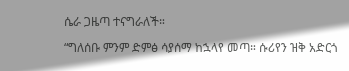ሴራ ጋዜጣ ተናግራለች።

“ግለሰቡ ምንም ድምፅ ሳያሰማ ከኋላየ መጣ። ሱሪየን ዝቅ አድርጎ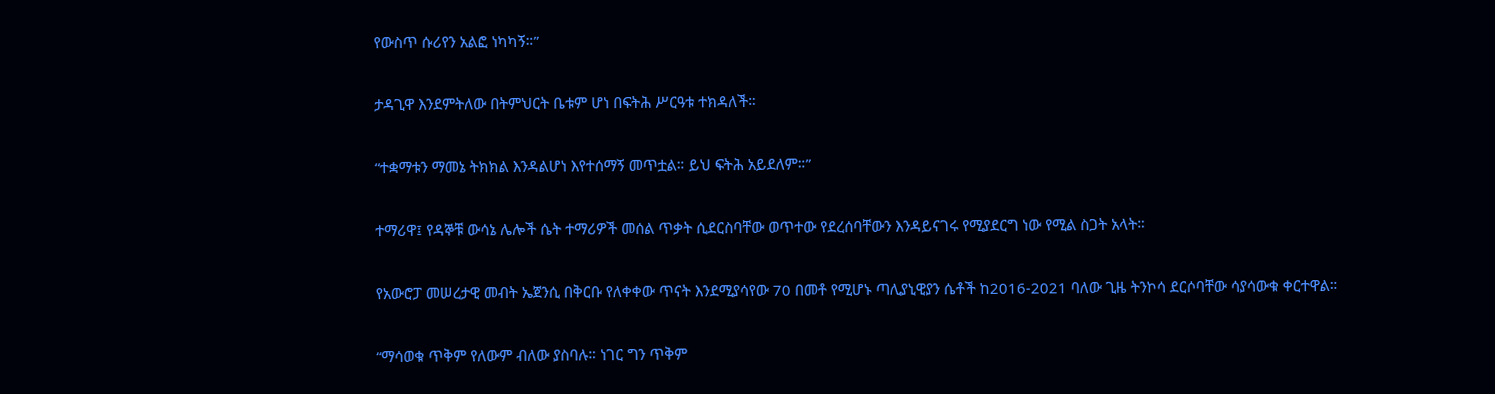የውስጥ ሱሪየን አልፎ ነካካኝ።”

ታዳጊዋ እንደምትለው በትምህርት ቤቱም ሆነ በፍትሕ ሥርዓቱ ተክዳለች።

“ተቋማቱን ማመኔ ትክክል እንዳልሆነ እየተሰማኝ መጥቷል። ይህ ፍትሕ አይደለም።”

ተማሪዋ፤ የዳኞቹ ውሳኔ ሌሎች ሴት ተማሪዎች መሰል ጥቃት ሲደርስባቸው ወጥተው የደረሰባቸውን እንዳይናገሩ የሚያደርግ ነው የሚል ስጋት አላት።

የአውሮፓ መሠረታዊ መብት ኤጀንሲ በቅርቡ የለቀቀው ጥናት እንደሚያሳየው 70 በመቶ የሚሆኑ ጣሊያኒዊያን ሴቶች ከ2016-2021 ባለው ጊዜ ትንኮሳ ደርሶባቸው ሳያሳውቁ ቀርተዋል።

“ማሳወቁ ጥቅም የለውም ብለው ያስባሉ። ነገር ግን ጥቅም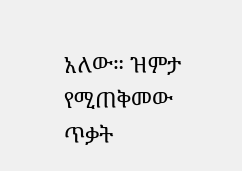አለው። ዝምታ የሚጠቅመው ጥቃት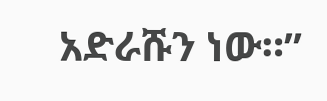አድራሹን ነው።”